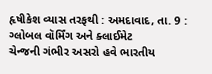હૃષીકેશ વ્યાસ તરફથી : અમદાવાદ, તા. 9 : ગ્લોબલ વૉર્મિંગ અને ક્લાઈમેટ
ચેન્જની ગંભીર અસરો હવે ભારતીય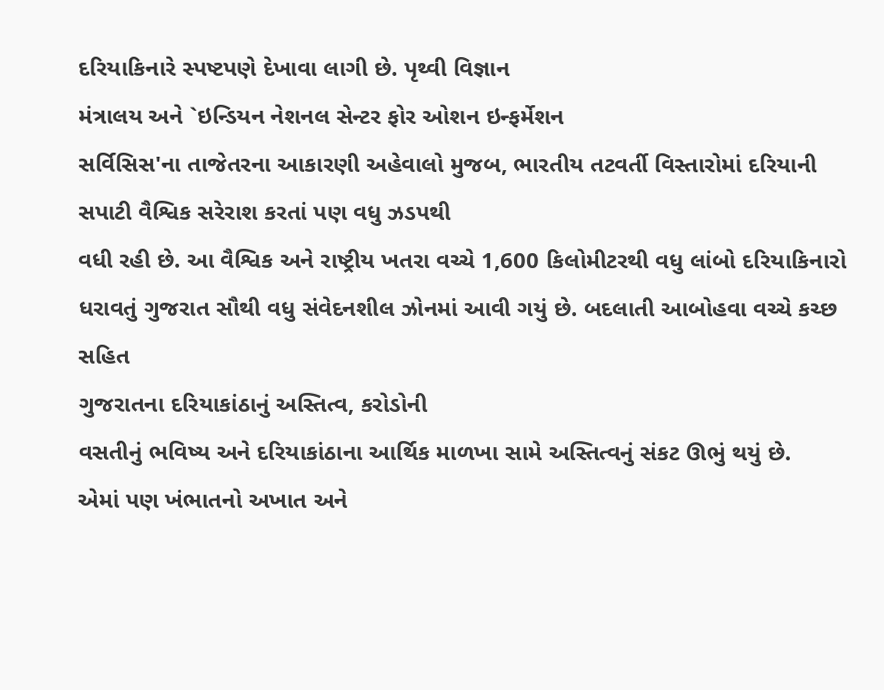દરિયાકિનારે સ્પષ્ટપણે દેખાવા લાગી છે. પૃથ્વી વિજ્ઞાન
મંત્રાલય અને `ઇન્ડિયન નેશનલ સેન્ટર ફોર ઓશન ઇન્ફર્મેશન
સર્વિસિસ'ના તાજેતરના આકારણી અહેવાલો મુજબ, ભારતીય તટવર્તી વિસ્તારોમાં દરિયાની સપાટી વૈશ્વિક સરેરાશ કરતાં પણ વધુ ઝડપથી
વધી રહી છે. આ વૈશ્વિક અને રાષ્ટ્રીય ખતરા વચ્ચે 1,600 કિલોમીટરથી વધુ લાંબો દરિયાકિનારો
ધરાવતું ગુજરાત સૌથી વધુ સંવેદનશીલ ઝોનમાં આવી ગયું છે. બદલાતી આબોહવા વચ્ચે કચ્છ સહિત
ગુજરાતના દરિયાકાંઠાનું અસ્તિત્વ, કરોડોની
વસતીનું ભવિષ્ય અને દરિયાકાંઠાના આર્થિક માળખા સામે અસ્તિત્વનું સંકટ ઊભું થયું છે.
એમાં પણ ખંભાતનો અખાત અને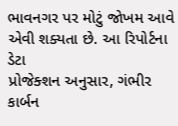ભાવનગર પર મોટું જોખમ આવે એવી શક્યતા છે. આ રિપોર્ટના ડેટા
પ્રોજેક્શન અનુસાર, ગંભીર કાર્બન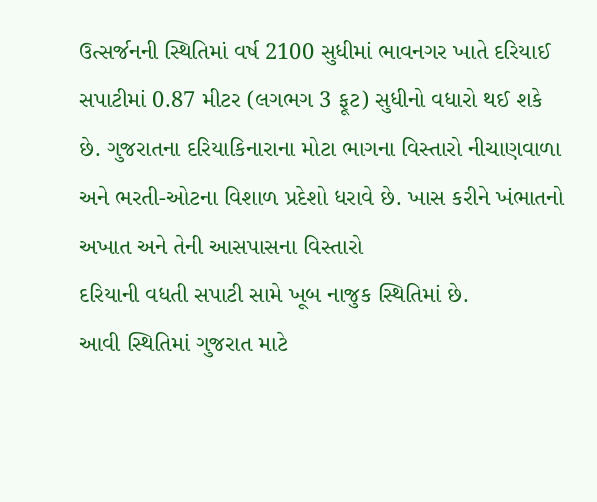ઉત્સર્જનની સ્થિતિમાં વર્ષ 2100 સુધીમાં ભાવનગર ખાતે દરિયાઈ
સપાટીમાં 0.87 મીટર (લગભગ 3 ફૂટ) સુધીનો વધારો થઈ શકે છે. ગુજરાતના દરિયાકિનારાના મોટા ભાગના વિસ્તારો નીચાણવાળા
અને ભરતી-ઓટના વિશાળ પ્રદેશો ધરાવે છે. ખાસ કરીને ખંભાતનો અખાત અને તેની આસપાસના વિસ્તારો
દરિયાની વધતી સપાટી સામે ખૂબ નાજુક સ્થિતિમાં છે.
આવી સ્થિતિમાં ગુજરાત માટે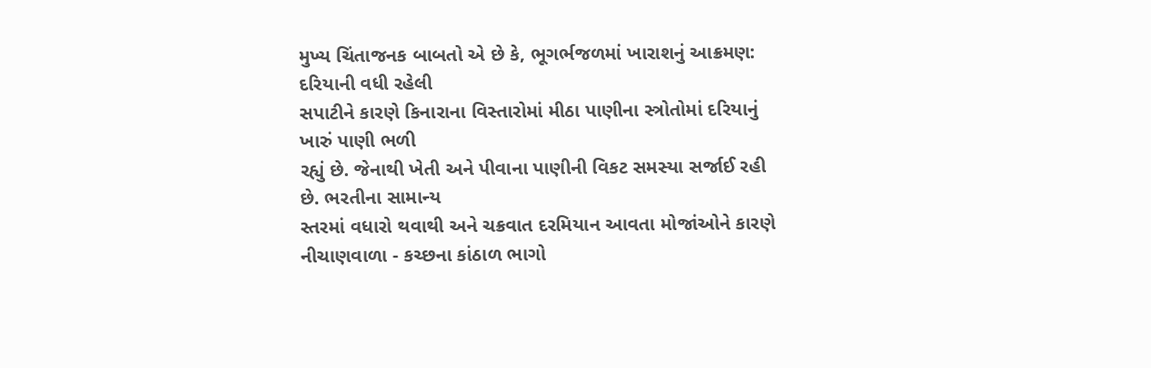મુખ્ય ચિંતાજનક બાબતો એ છે કે, ભૂગર્ભજળમાં ખારાશનું આક્રમણ: દરિયાની વધી રહેલી
સપાટીને કારણે કિનારાના વિસ્તારોમાં મીઠા પાણીના સ્ત્રોતોમાં દરિયાનું ખારું પાણી ભળી
રહ્યું છે. જેનાથી ખેતી અને પીવાના પાણીની વિકટ સમસ્યા સર્જાઈ રહી છે. ભરતીના સામાન્ય
સ્તરમાં વધારો થવાથી અને ચક્રવાત દરમિયાન આવતા મોજાંઓને કારણે નીચાણવાળા - કચ્છના કાંઠાળ ભાગો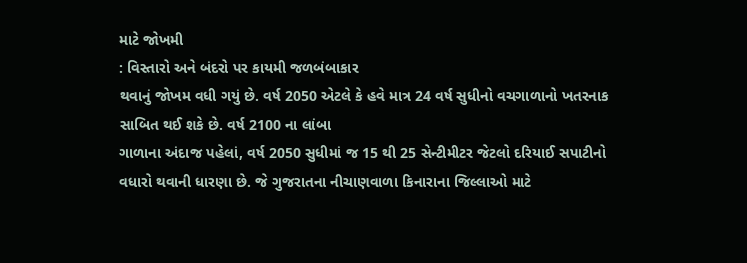માટે જોખમી
: વિસ્તારો અને બંદરો પર કાયમી જળબંબાકાર
થવાનું જોખમ વધી ગયું છે. વર્ષ 2050 એટલે કે હવે માત્ર 24 વર્ષ સુધીનો વચગાળાનો ખતરનાક
સાબિત થઈ શકે છે. વર્ષ 2100 ના લાંબા
ગાળાના અંદાજ પહેલાં, વર્ષ 2050 સુધીમાં જ 15 થી 25 સેન્ટીમીટર જેટલો દરિયાઈ સપાટીનો
વધારો થવાની ધારણા છે. જે ગુજરાતના નીચાણવાળા કિનારાના જિલ્લાઓ માટે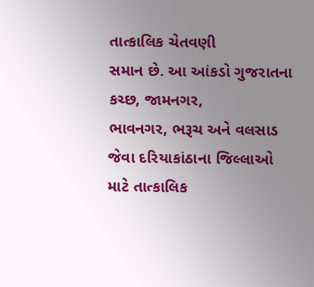તાત્કાલિક ચેતવણી
સમાન છે. આ આંકડો ગુજરાતના કચ્છ, જામનગર,
ભાવનગર, ભરૂચ અને વલસાડ જેવા દરિયાકાંઠાના જિલ્લાઓ
માટે તાત્કાલિક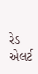રેડ એલર્ટ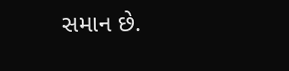સમાન છે.